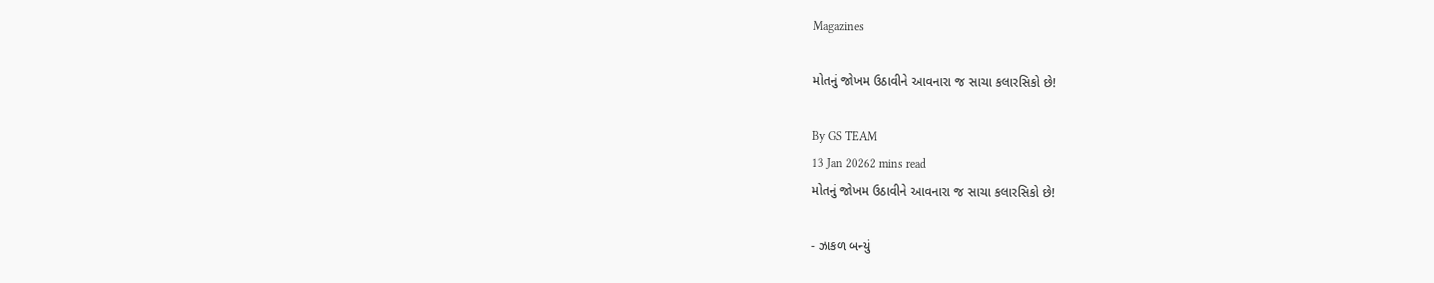Magazines

મોતનું જોખમ ઉઠાવીને આવનારા જ સાચા કલારસિકો છે!

By GS TEAM
13 Jan 20262 mins read
મોતનું જોખમ ઉઠાવીને આવનારા જ સાચા કલારસિકો છે!

- ઝાકળ બન્યું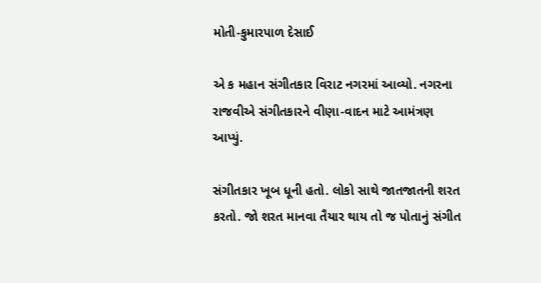મોતી-કુમારપાળ દેસાઈ

એ ક મહાન સંગીતકાર વિરાટ નગરમાં આવ્યો. નગરના રાજવીએ સંગીતકારને વીણા-વાદન માટે આમંત્રણ આપ્યું.

સંગીતકાર ખૂબ ધૂની હતો. લોકો સાથે જાતજાતની શરત કરતો. જો શરત માનવા તૈયાર થાય તો જ પોતાનું સંગીત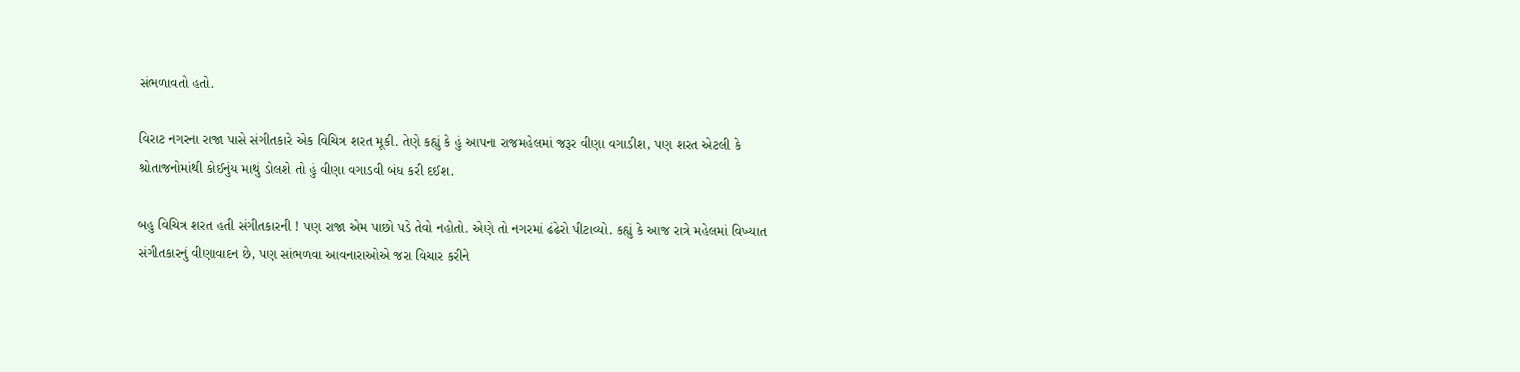સંભળાવતો હતો.

વિરાટ નગરના રાજા પાસે સંગીતકારે એક વિચિત્ર શરત મૂકી. તેણે કહ્યું કે હું આપના રાજમહેલમાં જરૂર વીણા વગાડીશ, પણ શરત એટલી કે શ્રોતાજનોમાંથી કોઈનુંય માથું ડોલશે તો હું વીણા વગાડવી બંધ કરી દઈશ.

બહુ વિચિત્ર શરત હતી સંગીતકારની ! પણ રાજા એમ પાછો પડે તેવો નહોતો. એણે તો નગરમાં ઢંઢેરો પીટાવ્યો. કહ્યું કે આજ રાત્રે મહેલમાં વિખ્યાત સંગીતકારનું વીણાવાદન છે, પણ સાંભળવા આવનારાઓએ જરા વિચાર કરીને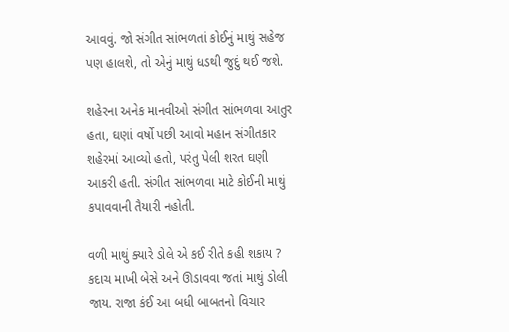આવવું. જો સંગીત સાંભળતાં કોઈનું માથું સહેજ પણ હાલશે, તો એનું માથું ધડથી જુદું થઈ જશે.

શહેરના અનેક માનવીઓ સંગીત સાંભળવા આતુર હતા, ઘણાં વર્ષો પછી આવો મહાન સંગીતકાર શહેરમાં આવ્યો હતો, પરંતુ પેલી શરત ઘણી આકરી હતી. સંગીત સાંભળવા માટે કોઈની માથું કપાવવાની તૈયારી નહોતી.

વળી માથું ક્યારે ડોલે એ કઈ રીતે કહી શકાય ? કદાચ માખી બેસે અને ઊડાવવા જતાં માથું ડોલી જાય. રાજા કંઈ આ બધી બાબતનો વિચાર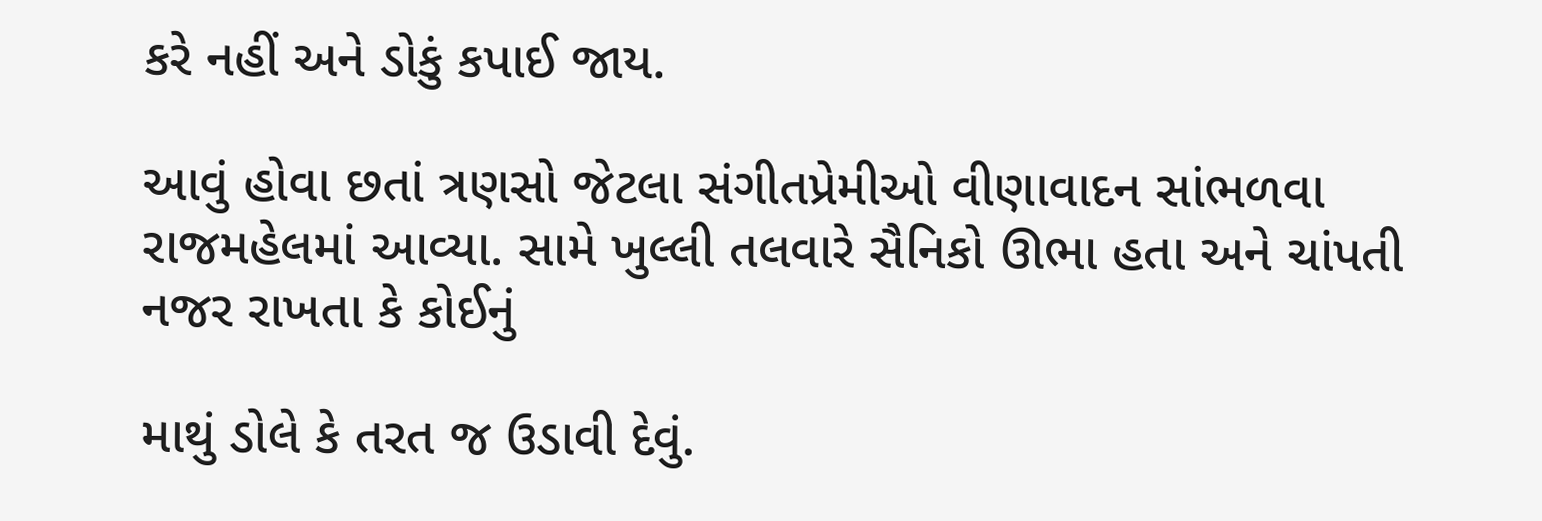કરે નહીં અને ડોકું કપાઈ જાય.

આવું હોવા છતાં ત્રણસો જેટલા સંગીતપ્રેમીઓ વીણાવાદન સાંભળવા રાજમહેલમાં આવ્યા. સામે ખુલ્લી તલવારે સૈનિકો ઊભા હતા અને ચાંપતી નજર રાખતા કે કોઈનું

માથું ડોલે કે તરત જ ઉડાવી દેવું.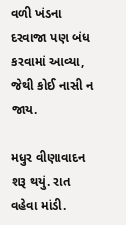વળી ખંડના દરવાજા પણ બંધ કરવામાં આવ્યા, જેથી કોઈ નાસી ન જાય.

મધુર વીણાવાદન શરૂ થયું. રાત વહેવા માંડી.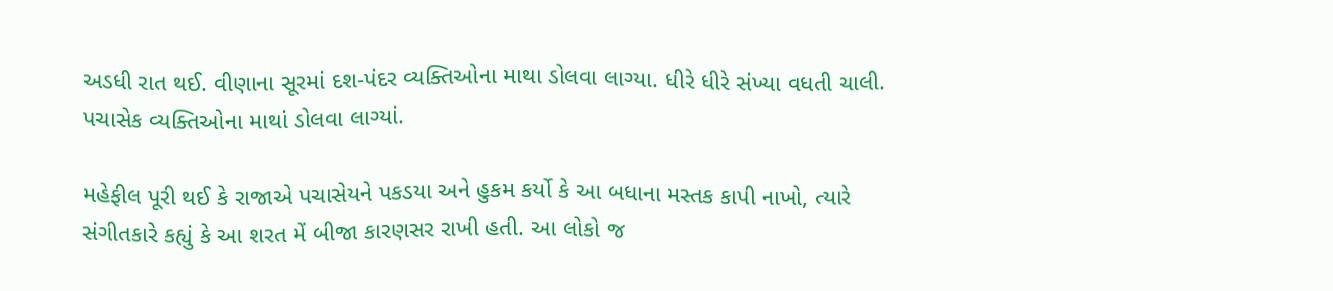અડધી રાત થઈ. વીણાના સૂરમાં દશ-પંદર વ્યક્તિઓના માથા ડોલવા લાગ્યા. ધીરે ધીરે સંખ્યા વધતી ચાલી. પચાસેક વ્યક્તિઓના માથાં ડોલવા લાગ્યાં.

મહેફીલ પૂરી થઈ કે રાજાએ પચાસેયને પકડયા અને હુકમ કર્યો કે આ બધાના મસ્તક કાપી નાખો, ત્યારે સંગીતકારે કહ્યું કે આ શરત મેં બીજા કારણસર રાખી હતી. આ લોકો જ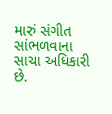મારું સંગીત સાંભળવાના સાચા અધિકારી છે.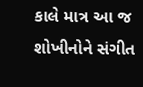કાલે માત્ર આ જ શોખીનોને સંગીત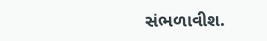સંભળાવીશ.